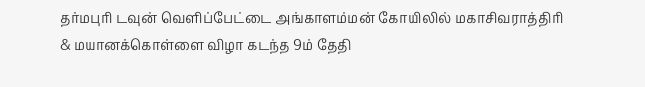தர்மபுரி டவுன் வெளிப்பேட்டை அங்காளம்மன் கோயிலில் மகாசிவராத்திரி & மயானக்கொள்ளை விழா கடந்த 9ம் தேதி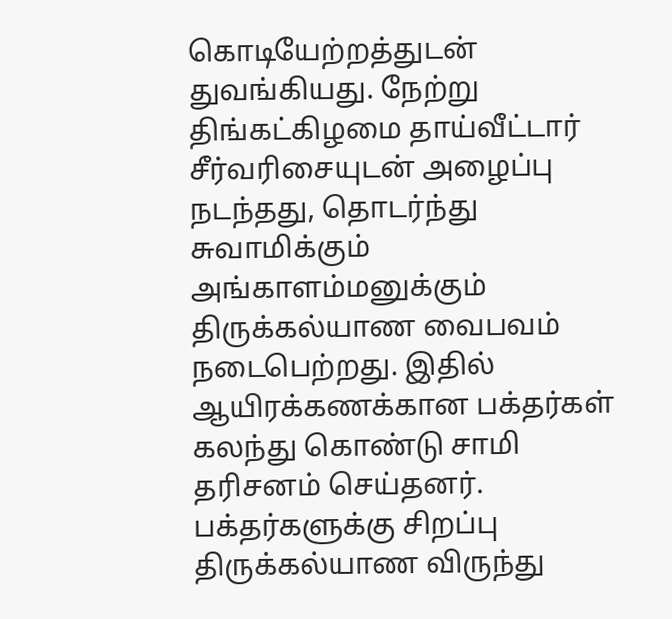கொடியேற்றத்துடன் துவங்கியது. நேற்று திங்கட்கிழமை தாய்வீட்டார் சீர்வரிசையுடன் அழைப்பு நடந்தது, தொடர்ந்து சுவாமிக்கும் அங்காளம்மனுக்கும் திருக்கல்யாண வைபவம் நடைபெற்றது. இதில் ஆயிரக்கணக்கான பக்தர்கள் கலந்து கொண்டு சாமி தரிசனம் செய்தனர். பக்தர்களுக்கு சிறப்பு திருக்கல்யாண விருந்து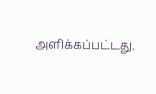அளிக்கப்பட்டது.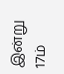இன்று 17ம்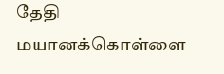தேதி மயானக்கொள்ளை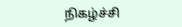நிகழ்ச்சி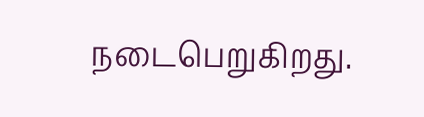நடைபெறுகிறது.